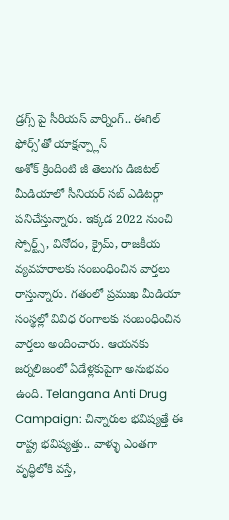డ్రగ్స్ పై సీరియస్ వార్నింగ్.. ఈగిల్ ఫోర్స్’తో యాక్షన్ప్లాన్
అశోక్ క్రిందింటి జీ తెలుగు డిజిటల్ మీడియాలో సీనియర్ సబ్ ఎడిటర్గా పనిచేస్తున్నారు. ఇక్కడ 2022 నుంచి స్పోర్ట్స్, వినోదం, క్రైమ్, రాజకీయ వ్యవహరాలకు సంబంధించిన వార్తలు రాస్తున్నారు. గతంలో ప్రముఖ మీడియా సంస్థల్లో వివిధ రంగాలకు సంబంధించిన వార్తలు అందించారు. ఆయనకు జర్నలిజంలో ఏడేళ్లకుపైగా అనుభవం ఉంది. Telangana Anti Drug Campaign: చిన్నారుల భవిష్యత్తే ఈ రాష్ట్ర భవిష్యత్తు.. వాళ్ళు ఎంతగా వృద్ధిలోకి వస్తే,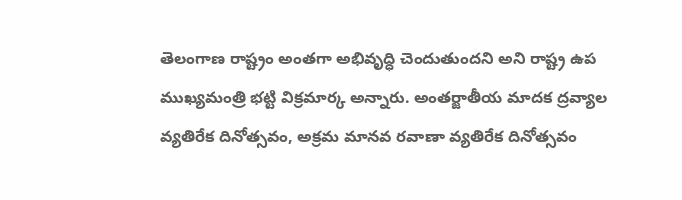తెలంగాణ రాష్ట్రం అంతగా అభివృద్ధి చెందుతుందని అని రాష్ట్ర ఉప ముఖ్యమంత్రి భట్టి విక్రమార్క అన్నారు. అంతర్జాతీయ మాదక ద్రవ్యాల వ్యతిరేక దినోత్సవం, అక్రమ మానవ రవాణా వ్యతిరేక దినోత్సవం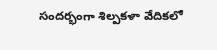సందర్భంగా శిల్పకళా వేదికలో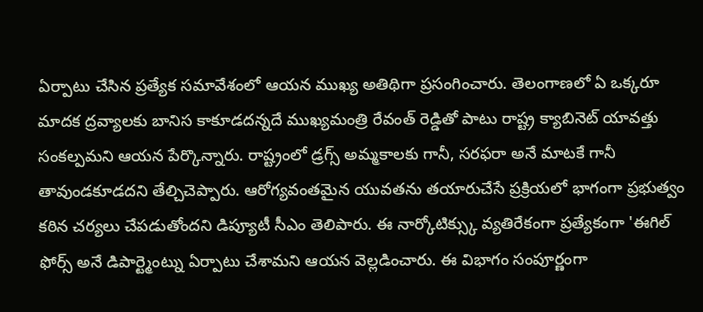ఏర్పాటు చేసిన ప్రత్యేక సమావేశంలో ఆయన ముఖ్య అతిథిగా ప్రసంగించారు. తెలంగాణలో ఏ ఒక్కరూ మాదక ద్రవ్యాలకు బానిస కాకూడదన్నదే ముఖ్యమంత్రి రేవంత్ రెడ్డితో పాటు రాష్ట్ర క్యాబినెట్ యావత్తు సంకల్పమని ఆయన పేర్కొన్నారు. రాష్ట్రంలో డ్రగ్స్ అమ్మకాలకు గానీ, సరఫరా అనే మాటకే గానీ తావుండకూడదని తేల్చిచెప్పారు. ఆరోగ్యవంతమైన యువతను తయారుచేసే ప్రక్రియలో భాగంగా ప్రభుత్వం కఠిన చర్యలు చేపడుతోందని డిప్యూటీ సీఎం తెలిపారు. ఈ నార్కోటిక్స్కు వ్యతిరేకంగా ప్రత్యేకంగా 'ఈగిల్ ఫోర్స్ అనే డిపార్ట్మెంట్ను ఏర్పాటు చేశామని ఆయన వెల్లడించారు. ఈ విభాగం సంపూర్ణంగా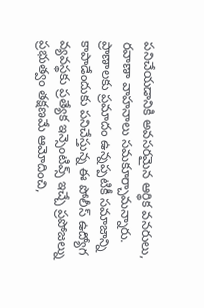పనిచేయడానికి అవసరమైన ఆర్థిక వనరులు, రవాణా వాహనాలు సమకూర్చామన్నారు. ప్రాణాలకు ప్రమాదం ఉన్నప్పటికీ సమాజాన్ని కాపాడేందుకు పనిచేస్తున్న ఈ పోలీస్ ఉద్యోగ వ్యవస్థకు ప్రత్యేక ఇన్సెంటివ్స్ ఇచ్చే ప్రపోజల్ను ప్రభుత్వం తక్షణమే ఆమోదించి,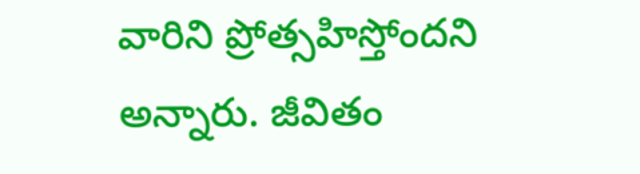వారిని ప్రోత్సహిస్తోందని అన్నారు. జీవితం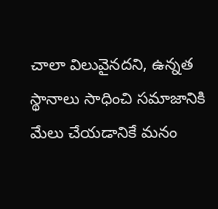చాలా విలువైనదని, ఉన్నత స్థానాలు సాధించి సమాజానికి మేలు చేయడానికే మనం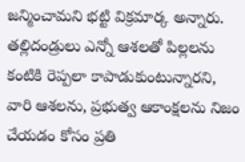జన్మించామని భట్టి విక్రమార్క అన్నారు. తల్లిదండ్రులు ఎన్నో ఆశలతో పిల్లలను కంటికి రెప్పలా కాపాడుకుంటున్నారని, వారి ఆశలను, ప్రభుత్వ ఆకాంక్షలను నిజం చేయడం కోసం ప్రతి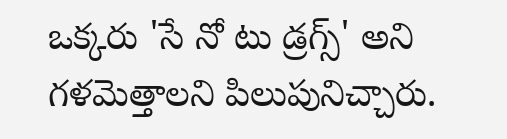ఒక్కరు 'సే నో టు డ్రగ్స్' అని గళమెత్తాలని పిలుపునిచ్చారు.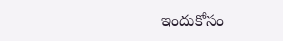ఇందుకోసం